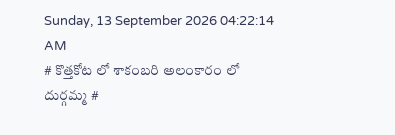Sunday, 13 September 2026 04:22:14 AM
# కొత్తకోట లో శాకంబరి అలంకారం లో దుర్గమ్మ #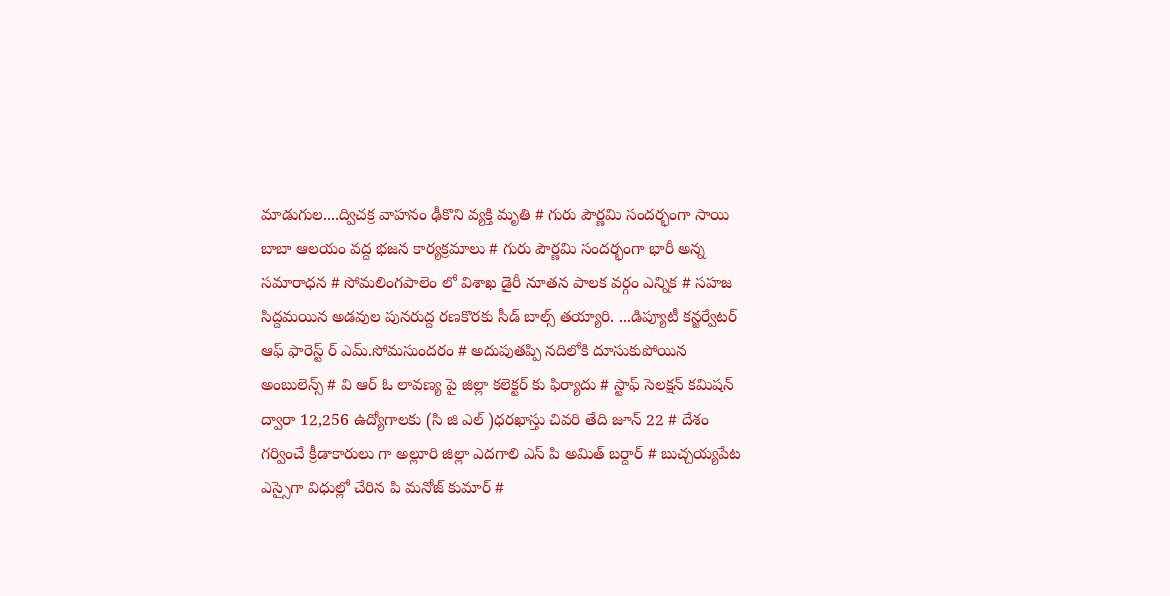మాడుగుల....ద్విచక్ర వాహనం ఢీకొని వ్యక్తి మృతి # గురు పౌర్ణమి సందర్భంగా సాయి బాబా ఆలయం వద్ద భజన కార్యక్రమాలు # గురు పౌర్ణమి సందర్భంగా భారీ అన్న సమారాధన # సోమలింగపాలెం లో విశాఖ డైరీ నూతన పాలక వర్గం ఎన్నిక # సహజ సిద్దమయిన అడవుల పునరుద్ద రణకొరకు సీడ్ బాల్స్ తయ్యారి. ...డిప్యూటీ కన్జర్వేటర్ ఆఫ్ ఫారెస్ట్ ర్ ఎమ్.సోమసుందరం # అదుపుతప్పి నదిలోకి దూసుకుపోయిన అంబులెన్స్ # వి ఆర్ ఓ లావణ్య పై జిల్లా కలెక్టర్ కు ఫిర్యాదు # స్టాఫ్ సెలక్షన్ కమిషన్ ద్వారా 12,256 ఉద్యోగాలకు (సి జి ఎల్ )ధరఖాస్తు చివరి తేది జూన్ 22 # దేశం గర్వించే క్రీడాకారులు గా అల్లూరి జిల్లా ఎదగాలి ఎస్ పి అమిత్ బర్దార్ # బుచ్చయ్యపేట ఎస్సైగా విధుల్లో చేరిన పి మనోజ్ కుమార్ #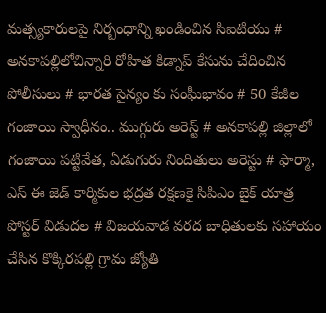మత్స్యకారులపై నిర్బంధాన్ని ఖండించిన సిఐటియు # అనకాపల్లిలోచిన్నారి రోహిత కిడ్నాప్ కేసును చేదించిన పోలీసులు # భారత సైన్యం కు సంఘీభావం # 50 కేజీల గంజాయి స్వాధీనం.. ముగ్గురు అరెస్ట్ # అనకాపల్లి జిల్లాలో గంజాయి పట్టివేత, ఏడుగురు నిందితులు అరెస్టు # ఫార్మా, ఎస్ ఈ జెడ్ కార్మికుల భద్రత రక్షణకై సిపిఎం బైక్ యాత్ర పోస్టర్ విడుదల # విజయవాడ వరద బాధితులకు సహాయం చేసిన కొక్కిరపల్లి గ్రామ జ్యోతి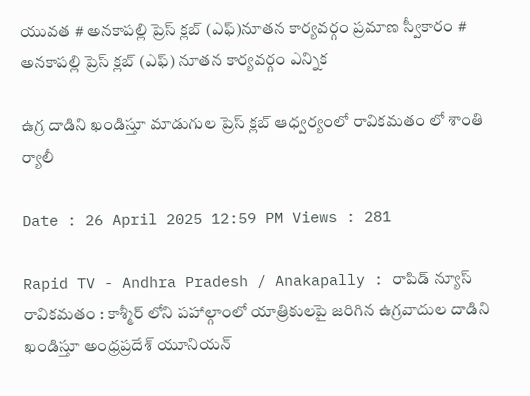యువత # అనకాపల్లి ప్రెస్ క్లబ్ (ఎఫ్)నూతన కార్యవర్గం ప్రమాణ స్వీకారం # అనకాపల్లి ప్రెస్ క్లబ్ (ఎఫ్) నూతన కార్యవర్గం ఎన్నిక

ఉగ్ర దాడిని ఖండిస్తూ మాడుగుల ప్రెస్ క్లబ్ ఆధ్వర్యంలో రావికమతం లో శాంతి ర్యాలీ

Date : 26 April 2025 12:59 PM Views : 281

Rapid TV - Andhra Pradesh / Anakapally : రాపిడ్ న్యూస్ రావికమతం : కాశ్మీర్ లోని పహాల్గాంలో యాత్రికులపై జరిగిన ఉగ్రవాదుల దాడిని ఖండిస్తూ అంధ్రప్రదేశ్ యూనియన్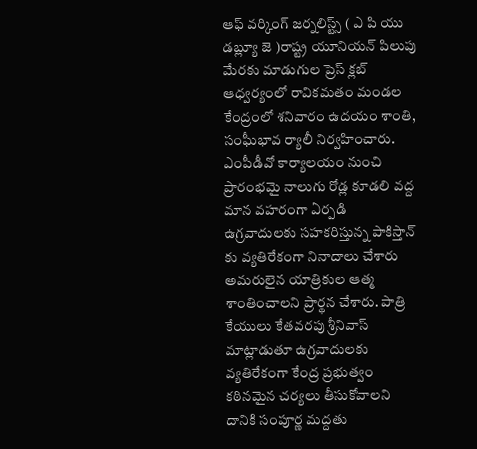ఆఫ్ వర్కింగ్ జర్నలిస్ట్స్ ( ఎ పి యు డబ్ల్యూ జె )రాష్ట్ర యూనియన్ పిలుపు మేరకు మాడుగుల ప్రెస్ క్లబ్ ఆధ్వర్యంలో రావికమతం మండల కేంద్రంలో శనివారం ఉదయం శాంతి, సంఘీభావ ర్యాలీ నిర్వహించారు. ఎంపీడీవో కార్యాలయం నుంచి ప్రారంభమై నాలుగు రోడ్ల కూడలి వద్ద మాన వహరంగా ఏర్పడి ఉగ్రవాదులకు సహకరిస్తున్న పాకిస్తాన్ కు వ్యతిరేకంగా నినాదాలు చేశారు అమరులైన యాత్రికుల ఆత్మ శాంతించాలని ప్రార్థన చేశారు. పాత్రి కేయులు కేతవరపు శ్రీనివాస్ మాట్లాడుతూ ఉగ్రవాదులకు వ్యతిరేకంగా కేంద్ర ప్రభుత్వం కఠినమైన చర్యలు తీసుకోవాలని దానికి సంపూర్ణ మద్దతు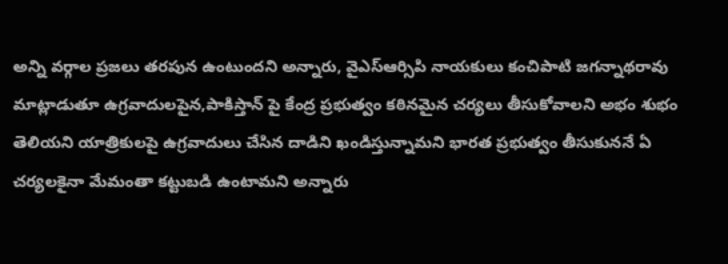అన్ని వర్గాల ప్రజలు తరపున ఉంటుందని అన్నారు, వైఎస్ఆర్సిపి నాయకులు కంచిపాటి జగన్నాథరావు మాట్లాడుతూ ఉగ్రవాదులపైన,పాకిస్తాన్ పై కేంద్ర ప్రభుత్వం కఠినమైన చర్యలు తీసుకోవాలని అభం శుభం తెలియని యాత్రికులపై ఉగ్రవాదులు చేసిన దాడిని ఖండిస్తున్నామని భారత ప్రభుత్వం తీసుకుననే ఏ చర్యలకైనా మేమంతా కట్టుబడి ఉంటామని అన్నారు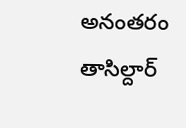అనంతరం తాసిల్దార్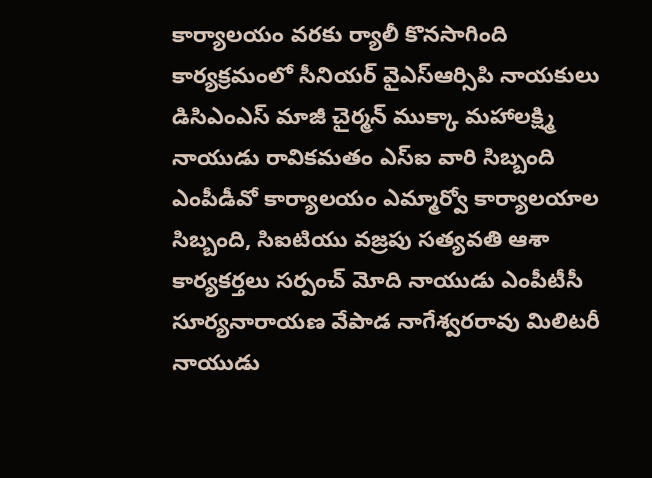కార్యాలయం వరకు ర్యాలీ కొనసాగింది కార్యక్రమంలో సీనియర్ వైఎస్ఆర్సిపి నాయకులు డిసిఎంఎస్ మాజీ చైర్మన్ ముక్కా మహాలక్ష్మి నాయుడు రావికమతం ఎస్ఐ వారి సిబ్బంది ఎంపీడీవో కార్యాలయం ఎమ్మార్వో కార్యాలయాల సిబ్బంది, సిఐటియు వజ్రపు సత్యవతి ఆశా కార్యకర్తలు సర్పంచ్ మోది నాయుడు ఎంపీటీసీ సూర్యనారాయణ వేపాడ నాగేశ్వరరావు మిలిటరీ నాయుడు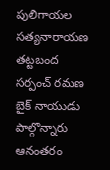పులిగాయల సత్యనారాయణ తట్టబంద సర్పంచ్ రమణ బైక్ నాయుడు పాల్గొన్నారు ఆనంతరం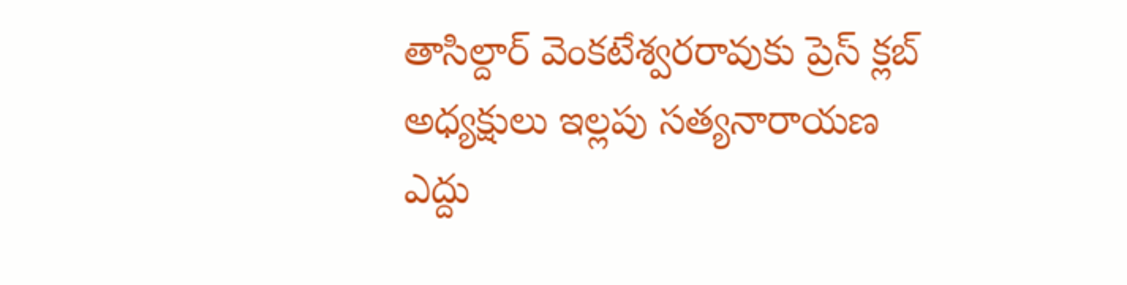తాసిల్దార్ వెంకటేశ్వరరావుకు ప్రెస్ క్లబ్ అధ్యక్షులు ఇల్లపు సత్యనారాయణ ఎద్దు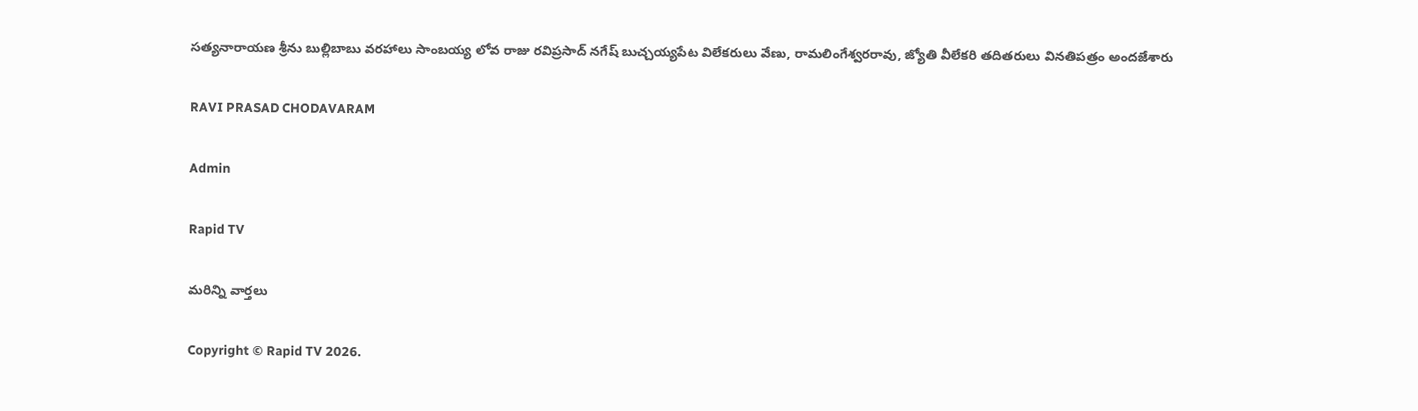సత్యనారాయణ శ్రీను బుల్లిబాబు వరహాలు సాంబయ్య లోవ రాజు రవిప్రసాద్ నగేష్ బుచ్చయ్యపేట విలేకరులు వేణు, రామలింగేశ్వరరావు, జ్యోతి వీలేకరి తదితరులు వినతిపత్రం అందజేశారు

RAVI PRASAD CHODAVARAM

Admin

Rapid TV

మరిన్ని వార్తలు

Copyright © Rapid TV 2026.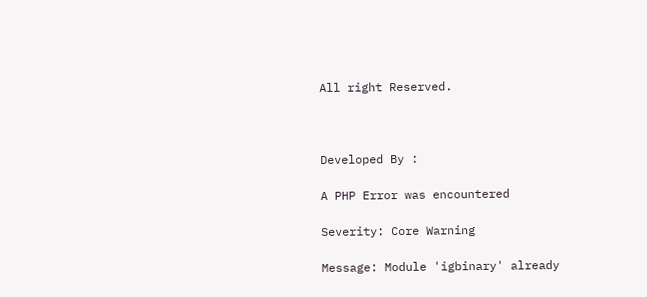All right Reserved.



Developed By :

A PHP Error was encountered

Severity: Core Warning

Message: Module 'igbinary' already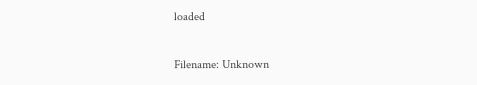loaded

Filename: Unknown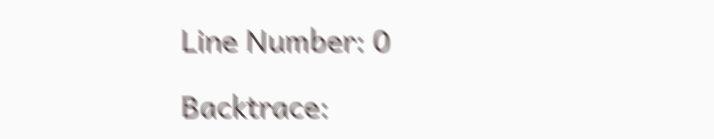Line Number: 0

Backtrace: